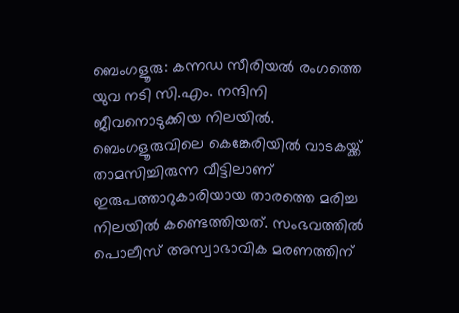ബെംഗളൂരു: കന്നഡ സീരിയൽ രംഗത്തെ യുവ നടി സി.എം. നന്ദിനി ജീവനൊടുക്കിയ നിലയിൽ. ബെംഗളൂരുവിലെ കെങ്കേരിയിൽ വാടകയ്ക്ക് താമസിച്ചിരുന്ന വീട്ടിലാണ് ഇരുപത്താറുകാരിയായ താരത്തെ മരിച്ച നിലയിൽ കണ്ടെത്തിയത്. സംഭവത്തിൽ പൊലീസ് അസ്വാഭാവിക മരണത്തിന്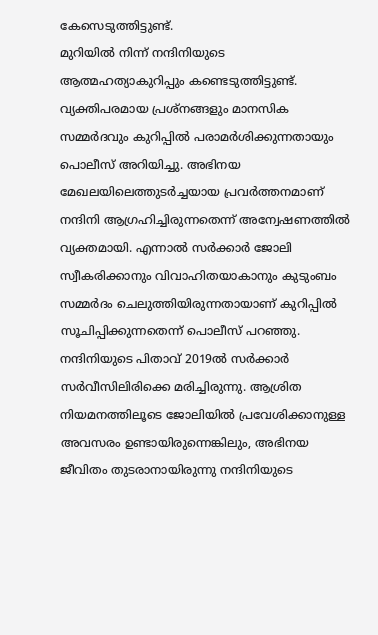കേസെടുത്തിട്ടുണ്ട്.
മുറിയിൽ നിന്ന് നന്ദിനിയുടെ ആത്മഹത്യാകുറിപ്പും കണ്ടെടുത്തിട്ടുണ്ട്. വ്യക്തിപരമായ പ്രശ്നങ്ങളും മാനസിക സമ്മർദവും കുറിപ്പിൽ പരാമർശിക്കുന്നതായും പൊലീസ് അറിയിച്ചു. അഭിനയ മേഖലയിലെത്തുടർച്ചയായ പ്രവർത്തനമാണ് നന്ദിനി ആഗ്രഹിച്ചിരുന്നതെന്ന് അന്വേഷണത്തിൽ വ്യക്തമായി. എന്നാൽ സർക്കാർ ജോലി സ്വീകരിക്കാനും വിവാഹിതയാകാനും കുടുംബം സമ്മർദം ചെലുത്തിയിരുന്നതായാണ് കുറിപ്പിൽ സൂചിപ്പിക്കുന്നതെന്ന് പൊലീസ് പറഞ്ഞു.
നന്ദിനിയുടെ പിതാവ് 2019ൽ സർക്കാർ സർവീസിലിരിക്കെ മരിച്ചിരുന്നു. ആശ്രിത നിയമനത്തിലൂടെ ജോലിയിൽ പ്രവേശിക്കാനുള്ള അവസരം ഉണ്ടായിരുന്നെങ്കിലും, അഭിനയ ജീവിതം തുടരാനായിരുന്നു നന്ദിനിയുടെ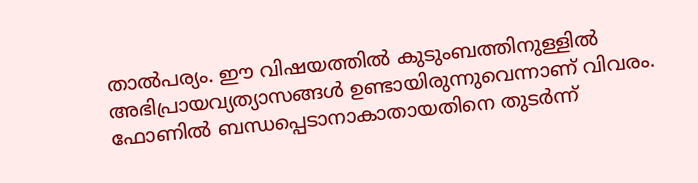താൽപര്യം. ഈ വിഷയത്തിൽ കുടുംബത്തിനുള്ളിൽ അഭിപ്രായവ്യത്യാസങ്ങൾ ഉണ്ടായിരുന്നുവെന്നാണ് വിവരം.
ഫോണിൽ ബന്ധപ്പെടാനാകാതായതിനെ തുടർന്ന്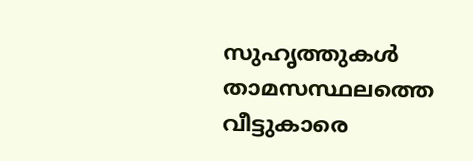സുഹൃത്തുകൾ താമസസ്ഥലത്തെ വീട്ടുകാരെ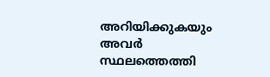അറിയിക്കുകയും അവർ സ്ഥലത്തെത്തി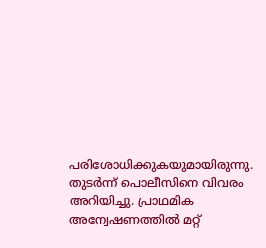പരിശോധിക്കുകയുമായിരുന്നു. തുടർന്ന് പൊലീസിനെ വിവരം അറിയിച്ചു. പ്രാഥമിക അന്വേഷണത്തിൽ മറ്റ്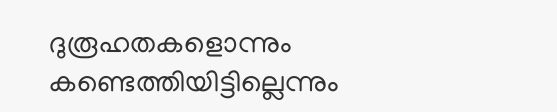ദുരൂഹതകളൊന്നും കണ്ടെത്തിയിട്ടില്ലെന്നും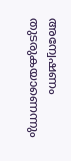അന്വേഷണം തുടരുകയാണെന്നും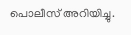പൊലീസ് അറിയിച്ചു.